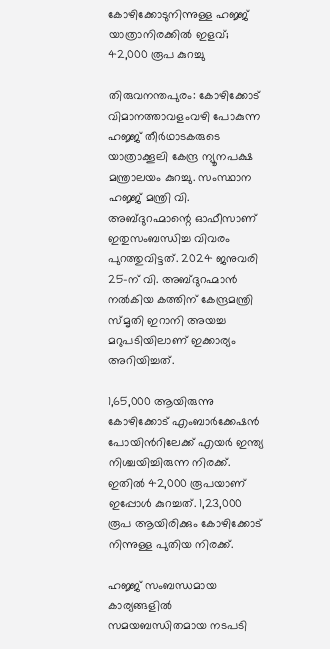കോഴിക്കോടുനിന്നുള്ള ഹജ്ജ് യാത്രാനിരക്കിൽ ഇളവ്; 42,000 രൂപ കുറച്ചു

തിരുവനന്തപുരം: കോഴിക്കോട് വിമാനത്താവളംവഴി പോകുന്ന ഹജ്ജ്‌ തീർഥാടകരുടെ യാത്രാക്കൂലി കേന്ദ്ര ന്യൂനപക്ഷ മന്ത്രാലയം കുറച്ചു. സംസ്ഥാന ഹജ്ജ് മന്ത്രി വി. അബ്ദുറഹ്മാന്റെ ഓഫീസാണ് ഇതുസംബന്ധിച്ച വിവരം പുറത്തുവിട്ടത്. 2024 ജനുവരി 25-ന് വി. അബ്ദുറഹ്മാൻ നൽകിയ കത്തിന് കേന്ദ്രമന്ത്രി സ്മൃതി ഇറാനി അയച്ച മറുപടിയിലാണ്‌ ഇക്കാര്യം അറിയിച്ചത്‌.

1,65,000 ആയിരുന്നു കോഴിക്കോട് എംബാർക്കേഷൻ പോയിൻറിലേക്ക് എയർ ഇന്ത്യ നിശ്ചയിച്ചിരുന്ന നിരക്ക്. ഇതിൽ 42,000 രൂപയാണ് ഇപ്പോൾ കുറച്ചത്. 1,23,000 രൂപ ആയിരിക്കും കോഴിക്കോട് നിന്നുള്ള പുതിയ നിരക്ക്‌.

ഹജ്ജ് സംബന്ധമായ കാര്യങ്ങളിൽ സമയബന്ധിതമായ നടപടി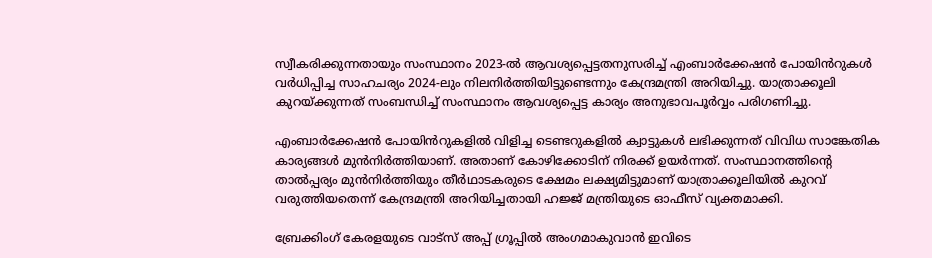സ്വീകരിക്കുന്നതായും സംസ്ഥാനം 2023-ൽ ആവശ്യപ്പെട്ടതനുസരിച്ച് എംബാർക്കേഷൻ പോയിൻറുകൾ വർധിപ്പിച്ച സാഹചര്യം 2024-ലും നിലനിർത്തിയിട്ടുണ്ടെന്നും കേന്ദ്രമന്ത്രി അറിയിച്ചു. യാത്രാക്കൂലി കുറയ്ക്കുന്നത് സംബന്ധിച്ച് സംസ്ഥാനം ആവശ്യപ്പെട്ട കാര്യം അനുഭാവപൂർവ്വം പരിഗണിച്ചു.

എംബാർക്കേഷൻ പോയിൻറുകളിൽ വിളിച്ച ടെണ്ടറുകളിൽ ക്വാട്ടുകൾ ലഭിക്കുന്നത് വിവിധ സാങ്കേതിക കാര്യങ്ങൾ മുൻനിർത്തിയാണ്. അതാണ്‌ കോഴിക്കോടിന് നിരക്ക്‌ ഉയർന്നത്‌. സംസ്ഥാനത്തിന്‍റെ താൽപ്പര്യം മുൻനിർത്തിയും തീർഥാടകരുടെ ക്ഷേമം ലക്ഷ്യമിട്ടുമാണ്‌ യാത്രാക്കൂലിയിൽ കുറവ്‌ വരുത്തിയതെന്ന് കേന്ദ്രമന്ത്രി അറിയിച്ചതായി ഹജ്ജ്‌ മന്ത്രിയുടെ ഓഫീസ് വ്യക്തമാക്കി.

ബ്രേക്കിംഗ് കേരളയുടെ വാട്സ് അപ്പ് ഗ്രൂപ്പിൽ അംഗമാകുവാൻ ഇവിടെ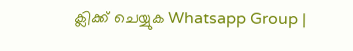ക്ലിക്ക് ചെയ്യുക Whatsapp Group |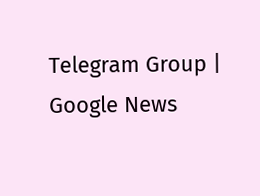Telegram Group | Google News